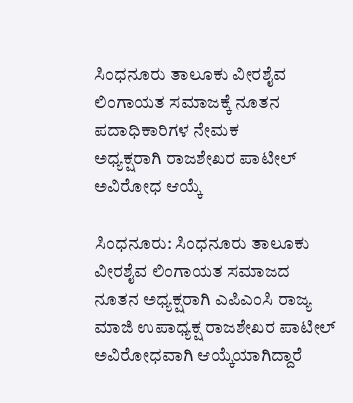ಸಿಂಧನೂರು ತಾಲೂಕು ವೀರಶೈವ ಲಿಂಗಾಯತ ಸಮಾಜಕ್ಕೆ ನೂತನ ಪದಾಧಿಕಾರಿಗಳ ನೇಮಕ
ಅಧ್ಯಕ್ಷರಾಗಿ ರಾಜಶೇಖರ ಪಾಟೀಲ್ ಅವಿರೋಧ ಆಯ್ಕೆ

ಸಿಂಧನೂರು: ಸಿಂಧನೂರು ತಾಲೂಕು ವೀರಶೈವ ಲಿಂಗಾಯತ ಸಮಾಜದ ನೂತನ ಅಧ್ಯಕ್ಷರಾಗಿ ಎಪಿಎಂಸಿ ರಾಜ್ಯ ಮಾಜಿ ಉಪಾಧ್ಯಕ್ಷ ರಾಜಶೇಖರ ಪಾಟೀಲ್ ಅವಿರೋಧವಾಗಿ ಆಯ್ಕೆಯಾಗಿದ್ದಾರೆ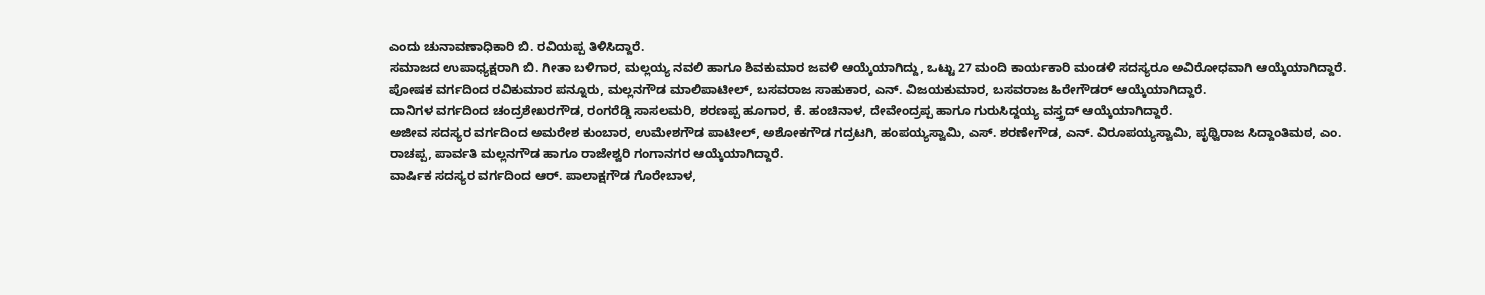ಎಂದು ಚುನಾವಣಾಧಿಕಾರಿ ಬಿ. ರವಿಯಪ್ಪ ತಿಳಿಸಿದ್ದಾರೆ.
ಸಮಾಜದ ಉಪಾಧ್ಯಕ್ಷರಾಗಿ ಬಿ. ಗೀತಾ ಬಳಿಗಾರ, ಮಲ್ಲಯ್ಯ ನವಲಿ ಹಾಗೂ ಶಿವಕುಮಾರ ಜವಳಿ ಆಯ್ಕೆಯಾಗಿದ್ದು, ಒಟ್ಟು 27 ಮಂದಿ ಕಾರ್ಯಕಾರಿ ಮಂಡಳಿ ಸದಸ್ಯರೂ ಅವಿರೋಧವಾಗಿ ಆಯ್ಕೆಯಾಗಿದ್ದಾರೆ.
ಪೋಷಕ ವರ್ಗದಿಂದ ರವಿಕುಮಾರ ಪನ್ನೂರು, ಮಲ್ಲನಗೌಡ ಮಾಲಿಪಾಟೀಲ್, ಬಸವರಾಜ ಸಾಹುಕಾರ, ಎನ್. ವಿಜಯಕುಮಾರ, ಬಸವರಾಜ ಹಿರೇಗೌಡರ್ ಆಯ್ಕೆಯಾಗಿದ್ದಾರೆ.
ದಾನಿಗಳ ವರ್ಗದಿಂದ ಚಂದ್ರಶೇಖರಗೌಡ, ರಂಗರೆಡ್ಡಿ ಸಾಸಲಮರಿ, ಶರಣಪ್ಪ ಹೂಗಾರ, ಕೆ. ಹಂಚಿನಾಳ, ದೇವೇಂದ್ರಪ್ಪ ಹಾಗೂ ಗುರುಸಿದ್ದಯ್ಯ ವಸ್ತ್ರದ್ ಆಯ್ಕೆಯಾಗಿದ್ದಾರೆ.
ಅಜೀವ ಸದಸ್ಯರ ವರ್ಗದಿಂದ ಅಮರೇಶ ಕುಂಬಾರ, ಉಮೇಶಗೌಡ ಪಾಟೀಲ್, ಅಶೋಕಗೌಡ ಗದ್ರಟಗಿ, ಹಂಪಯ್ಯಸ್ವಾಮಿ, ಎಸ್. ಶರಣೇಗೌಡ, ಎನ್. ವಿರೂಪಯ್ಯಸ್ವಾಮಿ, ಪೃಥ್ವಿರಾಜ ಸಿದ್ದಾಂತಿಮಠ, ಎಂ. ರಾಚಪ್ಪ, ಪಾರ್ವತಿ ಮಲ್ಲನಗೌಡ ಹಾಗೂ ರಾಜೇಶ್ವರಿ ಗಂಗಾನಗರ ಆಯ್ಕೆಯಾಗಿದ್ದಾರೆ.
ವಾರ್ಷಿಕ ಸದಸ್ಯರ ವರ್ಗದಿಂದ ಆರ್. ಪಾಲಾಕ್ಷಗೌಡ ಗೊರೇಬಾಳ,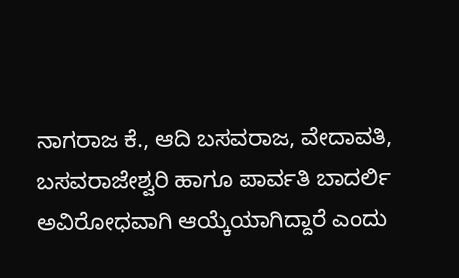ನಾಗರಾಜ ಕೆ., ಆದಿ ಬಸವರಾಜ, ವೇದಾವತಿ, ಬಸವರಾಜೇಶ್ವರಿ ಹಾಗೂ ಪಾರ್ವತಿ ಬಾದರ್ಲಿ ಅವಿರೋಧವಾಗಿ ಆಯ್ಕೆಯಾಗಿದ್ದಾರೆ ಎಂದು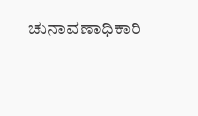ಚುನಾವಣಾಧಿಕಾರಿ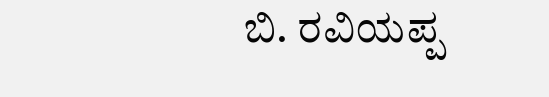ಬಿ. ರವಿಯಪ್ಪ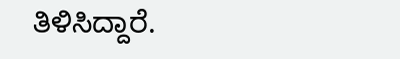ತಿಳಿಸಿದ್ದಾರೆ.